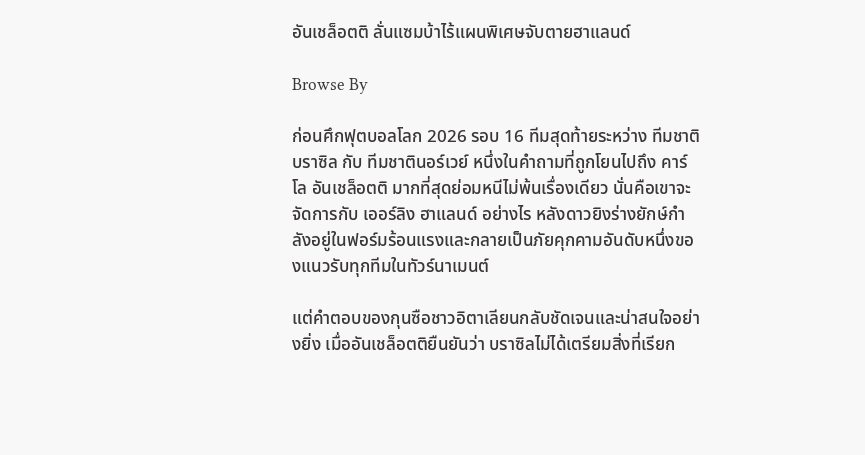อันเชล็อตติ ลั่นแซมบ้าไร้แผนพิเศษจับตายฮาแลนด์

Browse By

ก่อนศึกฟุตบอลโลก 2026 รอบ 16 ทีมสุดท้ายระหว่าง ทีมชาติบราซิล กับ ทีมชาตินอร์เวย์ หนึ่งในคำถามที่ถูกโยนไปถึง คาร์โล อันเชล็อตติ มากที่สุดย่อมหนีไม่พ้นเรื่องเดียว นั่นคือเขาจะจัดการกับ เออร์ลิง ฮาแลนด์ อย่างไร หลังดาวยิงร่างยักษ์กำลังอยู่ในฟอร์มร้อนแรงและกลายเป็นภัยคุกคามอันดับหนึ่งของแนวรับทุกทีมในทัวร์นาเมนต์

แต่คำตอบของกุนซือชาวอิตาเลียนกลับชัดเจนและน่าสนใจอย่างยิ่ง เมื่ออันเชล็อตติยืนยันว่า บราซิลไม่ได้เตรียมสิ่งที่เรียก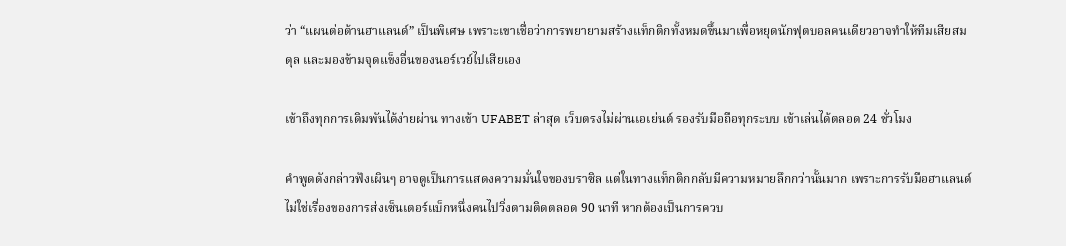ว่า “แผนต่อต้านฮาแลนด์” เป็นพิเศษ เพราะเขาเชื่อว่าการพยายามสร้างแท็กติกทั้งหมดขึ้นมาเพื่อหยุดนักฟุตบอลคนเดียวอาจทำให้ทีมเสียสมดุล และมองข้ามจุดแข็งอื่นของนอร์เวย์ไปเสียเอง

เข้าถึงทุกการเดิมพันได้ง่ายผ่าน ทางเข้า UFABET ล่าสุด เว็บตรงไม่ผ่านเอเย่นต์ รองรับมือถือทุกระบบ เข้าเล่นได้ตลอด 24 ชั่วโมง

คำพูดดังกล่าวฟังเผินๆ อาจดูเป็นการแสดงความมั่นใจของบราซิล แต่ในทางแท็กติกกลับมีความหมายลึกกว่านั้นมาก เพราะการรับมือฮาแลนด์ไม่ใช่เรื่องของการส่งเซ็นเตอร์แบ็กหนึ่งคนไปวิ่งตามติดตลอด 90 นาที หากต้องเป็นการควบ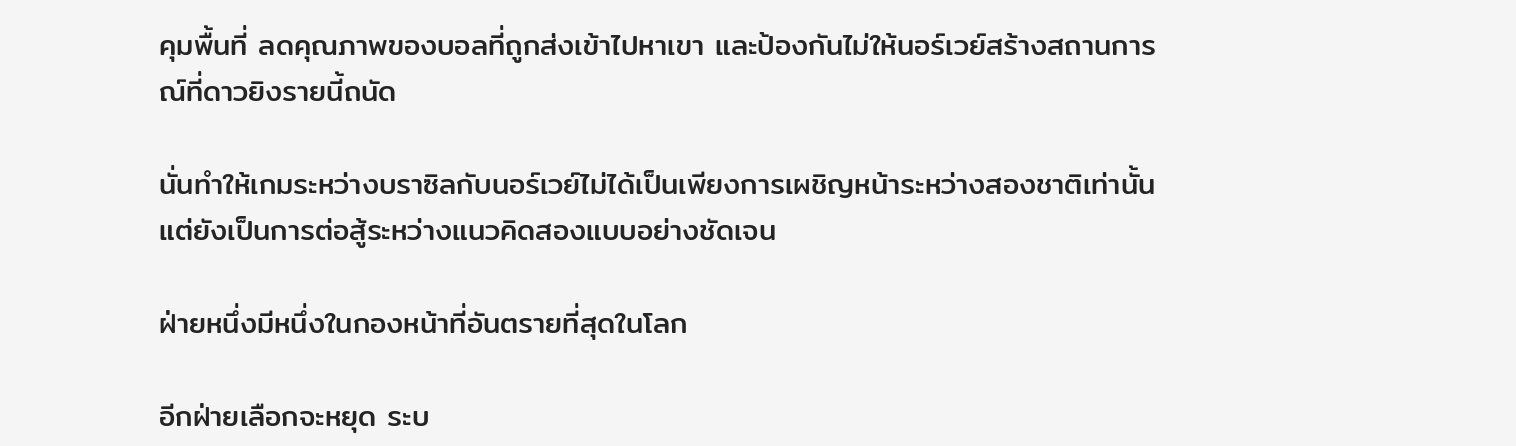คุมพื้นที่ ลดคุณภาพของบอลที่ถูกส่งเข้าไปหาเขา และป้องกันไม่ให้นอร์เวย์สร้างสถานการณ์ที่ดาวยิงรายนี้ถนัด

นั่นทำให้เกมระหว่างบราซิลกับนอร์เวย์ไม่ได้เป็นเพียงการเผชิญหน้าระหว่างสองชาติเท่านั้น แต่ยังเป็นการต่อสู้ระหว่างแนวคิดสองแบบอย่างชัดเจน

ฝ่ายหนึ่งมีหนึ่งในกองหน้าที่อันตรายที่สุดในโลก

อีกฝ่ายเลือกจะหยุด ระบ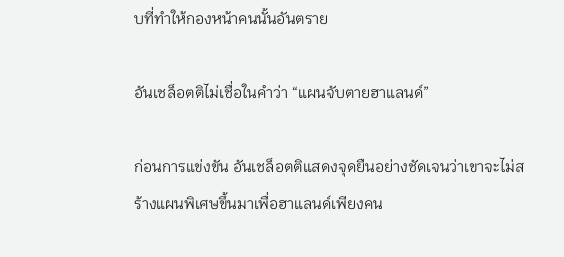บที่ทำให้กองหน้าคนนั้นอันตราย

อันเชล็อตติไม่เชื่อในคำว่า “แผนจับตายฮาแลนด์”

ก่อนการแข่งขัน อันเชล็อตติแสดงจุดยืนอย่างชัดเจนว่าเขาจะไม่สร้างแผนพิเศษขึ้นมาเพื่อฮาแลนด์เพียงคน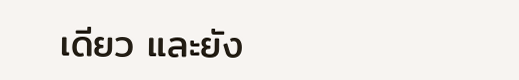เดียว และยัง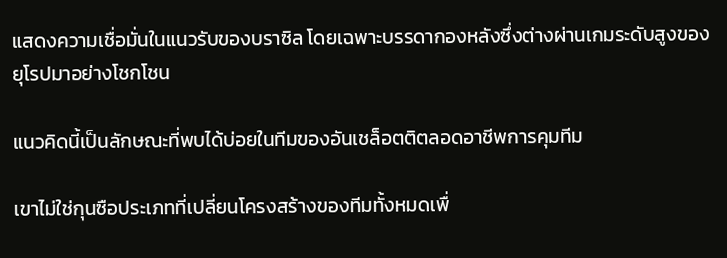แสดงความเชื่อมั่นในแนวรับของบราซิล โดยเฉพาะบรรดากองหลังซึ่งต่างผ่านเกมระดับสูงของยุโรปมาอย่างโชกโชน

แนวคิดนี้เป็นลักษณะที่พบได้บ่อยในทีมของอันเชล็อตติตลอดอาชีพการคุมทีม

เขาไม่ใช่กุนซือประเภทที่เปลี่ยนโครงสร้างของทีมทั้งหมดเพื่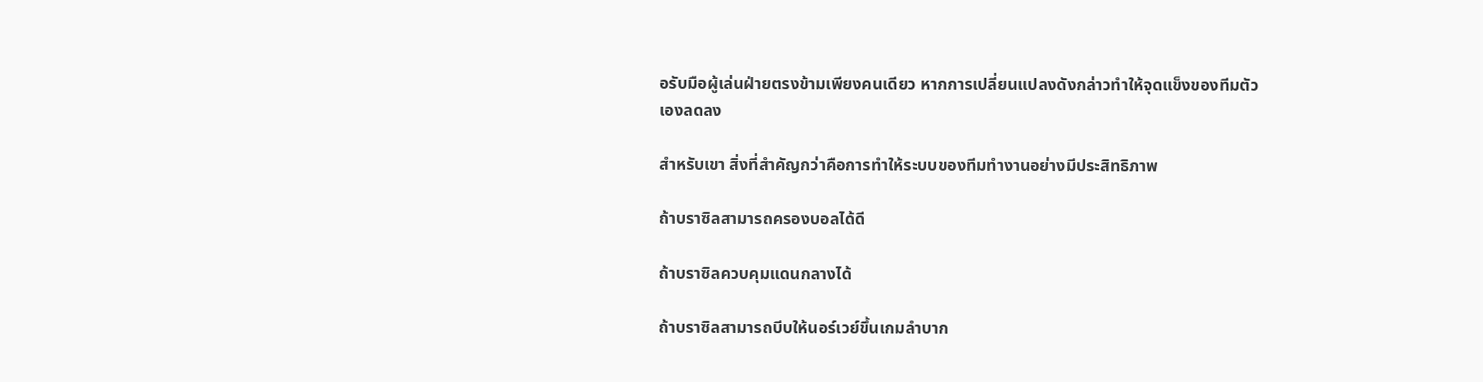อรับมือผู้เล่นฝ่ายตรงข้ามเพียงคนเดียว หากการเปลี่ยนแปลงดังกล่าวทำให้จุดแข็งของทีมตัวเองลดลง

สำหรับเขา สิ่งที่สำคัญกว่าคือการทำให้ระบบของทีมทำงานอย่างมีประสิทธิภาพ

ถ้าบราซิลสามารถครองบอลได้ดี

ถ้าบราซิลควบคุมแดนกลางได้

ถ้าบราซิลสามารถบีบให้นอร์เวย์ขึ้นเกมลำบาก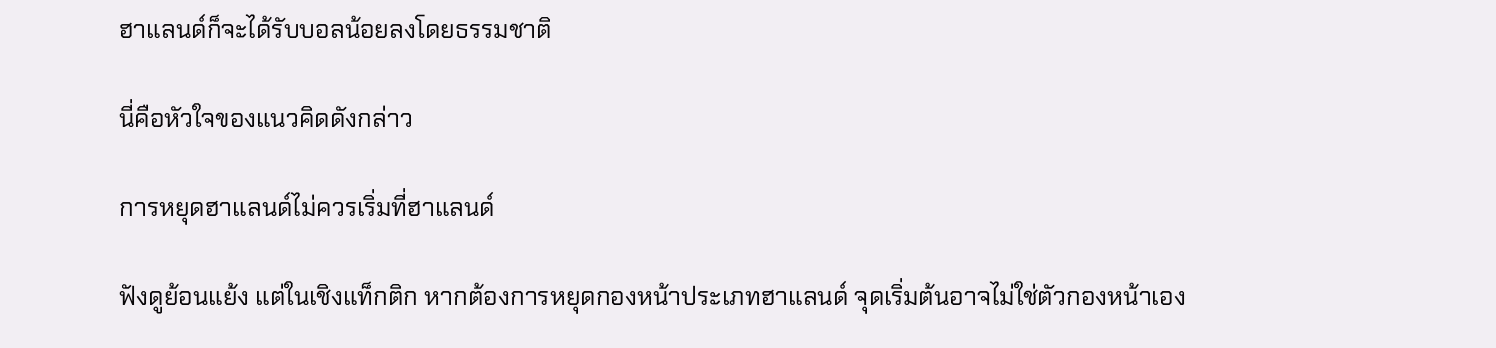ฮาแลนด์ก็จะได้รับบอลน้อยลงโดยธรรมชาติ

นี่คือหัวใจของแนวคิดดังกล่าว

การหยุดฮาแลนด์ไม่ควรเริ่มที่ฮาแลนด์

ฟังดูย้อนแย้ง แต่ในเชิงแท็กติก หากต้องการหยุดกองหน้าประเภทฮาแลนด์ จุดเริ่มต้นอาจไม่ใช่ตัวกองหน้าเอง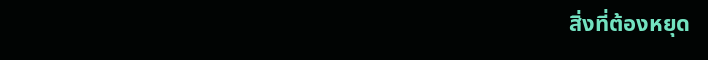สิ่งที่ต้องหยุด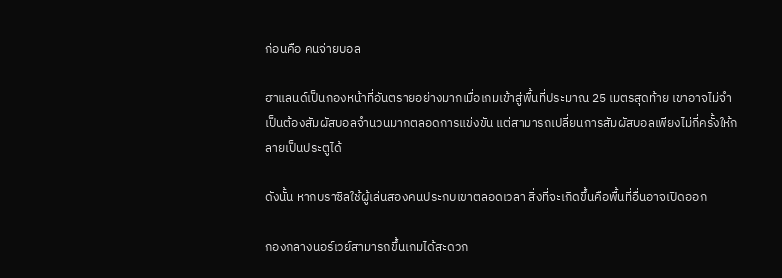ก่อนคือ คนจ่ายบอล

ฮาแลนด์เป็นกองหน้าที่อันตรายอย่างมากเมื่อเกมเข้าสู่พื้นที่ประมาณ 25 เมตรสุดท้าย เขาอาจไม่จำเป็นต้องสัมผัสบอลจำนวนมากตลอดการแข่งขัน แต่สามารถเปลี่ยนการสัมผัสบอลเพียงไม่กี่ครั้งให้กลายเป็นประตูได้

ดังนั้น หากบราซิลใช้ผู้เล่นสองคนประกบเขาตลอดเวลา สิ่งที่จะเกิดขึ้นคือพื้นที่อื่นอาจเปิดออก

กองกลางนอร์เวย์สามารถขึ้นเกมได้สะดวก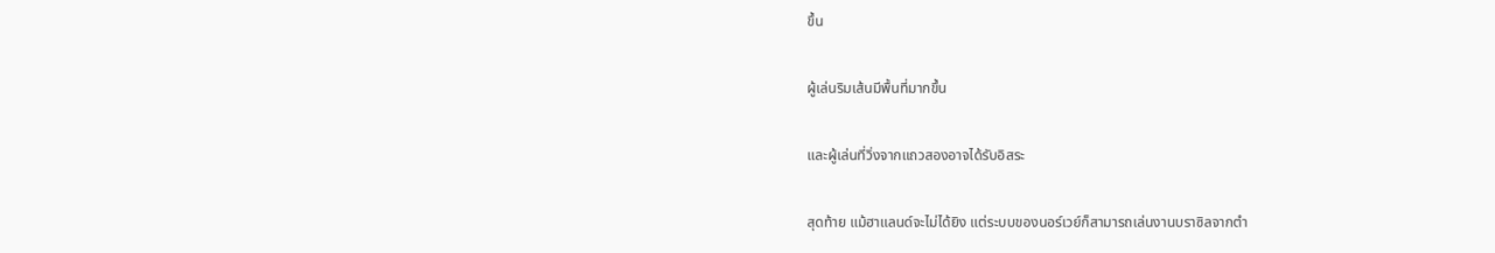ขึ้น

ผู้เล่นริมเส้นมีพื้นที่มากขึ้น

และผู้เล่นที่วิ่งจากแถวสองอาจได้รับอิสระ

สุดท้าย แม้ฮาแลนด์จะไม่ได้ยิง แต่ระบบของนอร์เวย์ก็สามารถเล่นงานบราซิลจากตำ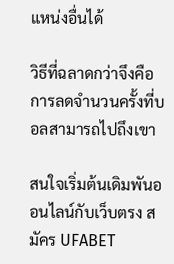แหน่งอื่นได้

วิธีที่ฉลาดกว่าจึงคือการลดจำนวนครั้งที่บอลสามารถไปถึงเขา

สนใจเริ่มต้นเดิมพันออนไลน์กับเว็บตรง สมัคร UFABET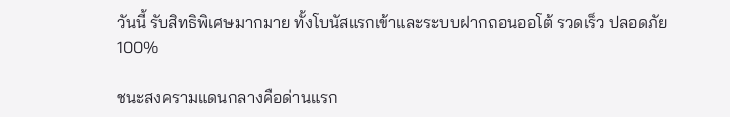วันนี้ รับสิทธิพิเศษมากมาย ทั้งโบนัสแรกเข้าและระบบฝากถอนออโต้ รวดเร็ว ปลอดภัย 100%

ชนะสงครามแดนกลางคือด่านแรก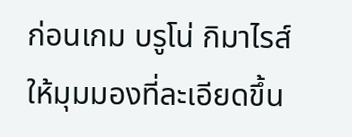ก่อนเกม บรูโน่ กิมาไรส์ ให้มุมมองที่ละเอียดขึ้น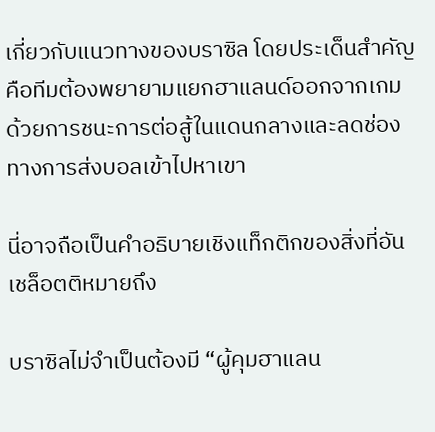เกี่ยวกับแนวทางของบราซิล โดยประเด็นสำคัญคือทีมต้องพยายามแยกฮาแลนด์ออกจากเกม ด้วยการชนะการต่อสู้ในแดนกลางและลดช่องทางการส่งบอลเข้าไปหาเขา

นี่อาจถือเป็นคำอธิบายเชิงแท็กติกของสิ่งที่อันเชล็อตติหมายถึง

บราซิลไม่จำเป็นต้องมี “ผู้คุมฮาแลน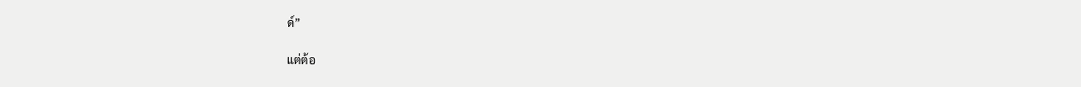ด์”

แต่ต้อ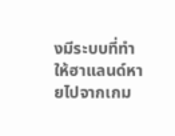งมีระบบที่ทำให้ฮาแลนด์หายไปจากเกม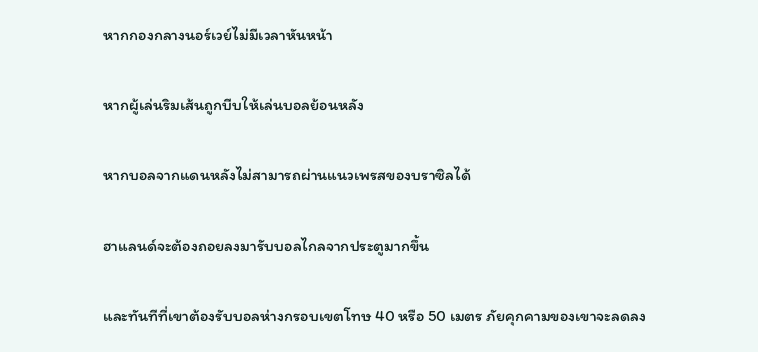หากกองกลางนอร์เวย์ไม่มีเวลาหันหน้า

หากผู้เล่นริมเส้นถูกบีบให้เล่นบอลย้อนหลัง

หากบอลจากแดนหลังไม่สามารถผ่านแนวเพรสของบราซิลได้

ฮาแลนด์จะต้องถอยลงมารับบอลไกลจากประตูมากขึ้น

และทันทีที่เขาต้องรับบอลห่างกรอบเขตโทษ 40 หรือ 50 เมตร ภัยคุกคามของเขาจะลดลง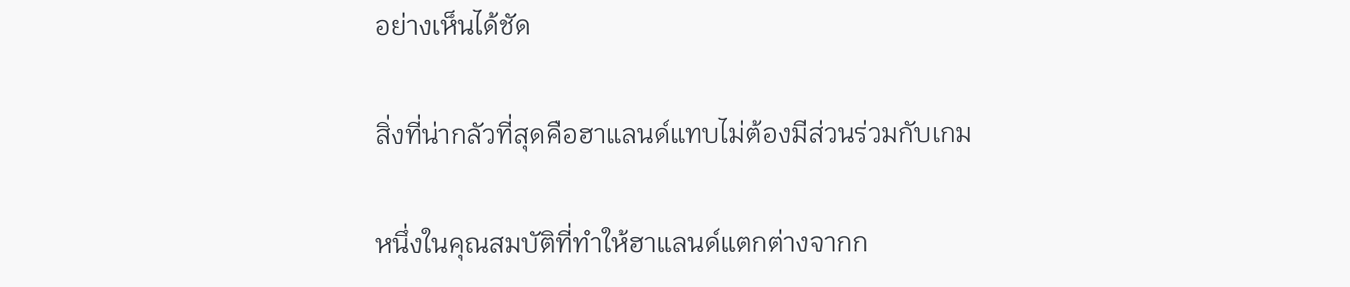อย่างเห็นได้ชัด

สิ่งที่น่ากลัวที่สุดคือฮาแลนด์แทบไม่ต้องมีส่วนร่วมกับเกม

หนึ่งในคุณสมบัติที่ทำให้ฮาแลนด์แตกต่างจากก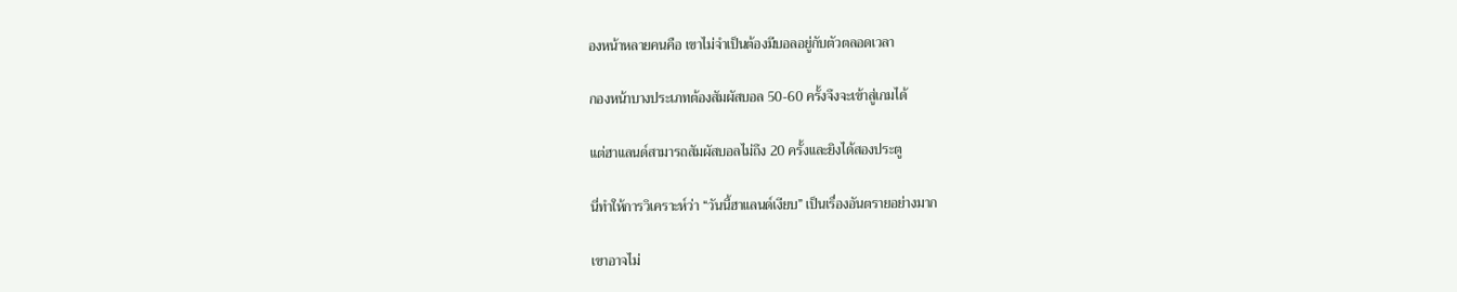องหน้าหลายคนคือ เขาไม่จำเป็นต้องมีบอลอยู่กับตัวตลอดเวลา

กองหน้าบางประเภทต้องสัมผัสบอล 50-60 ครั้งจึงจะเข้าสู่เกมได้

แต่ฮาแลนด์สามารถสัมผัสบอลไม่ถึง 20 ครั้งและยิงได้สองประตู

นี่ทำให้การวิเคราะห์ว่า “วันนี้ฮาแลนด์เงียบ” เป็นเรื่องอันตรายอย่างมาก

เขาอาจไม่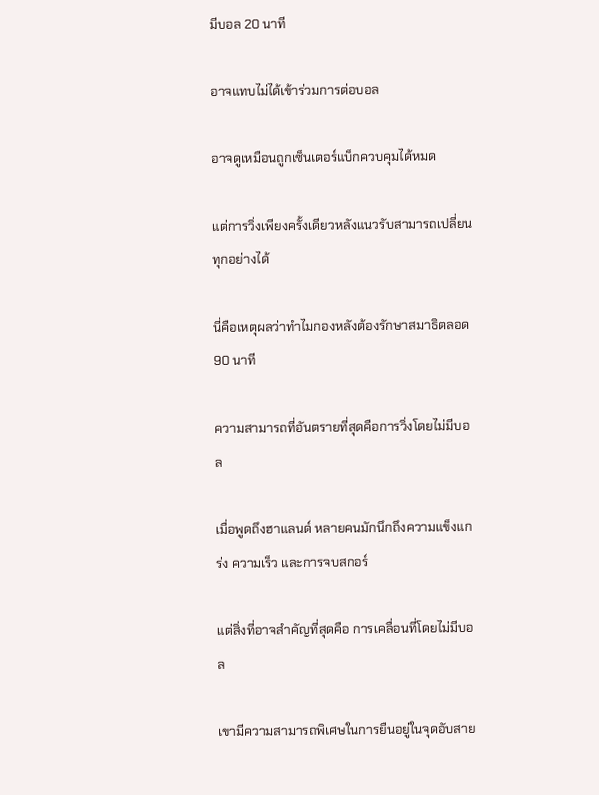มีบอล 20 นาที

อาจแทบไม่ได้เข้าร่วมการต่อบอล

อาจดูเหมือนถูกเซ็นเตอร์แบ็กควบคุมได้หมด

แต่การวิ่งเพียงครั้งเดียวหลังแนวรับสามารถเปลี่ยนทุกอย่างได้

นี่คือเหตุผลว่าทำไมกองหลังต้องรักษาสมาธิตลอด 90 นาที

ความสามารถที่อันตรายที่สุดคือการวิ่งโดยไม่มีบอล

เมื่อพูดถึงฮาแลนด์ หลายคนมักนึกถึงความแข็งแกร่ง ความเร็ว และการจบสกอร์

แต่สิ่งที่อาจสำคัญที่สุดคือ การเคลื่อนที่โดยไม่มีบอล

เขามีความสามารถพิเศษในการยืนอยู่ในจุดอับสาย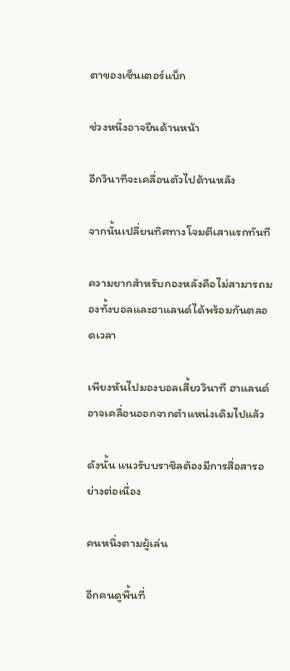ตาของเซ็นเตอร์แบ็ก

ช่วงหนึ่งอาจยืนด้านหน้า

อีกวินาทีจะเคลื่อนตัวไปด้านหลัง

จากนั้นเปลี่ยนทิศทางโจมตีเสาแรกทันที

ความยากสำหรับกองหลังคือไม่สามารถมองทั้งบอลและฮาแลนด์ได้พร้อมกันตลอดเวลา

เพียงหันไปมองบอลเสี้ยววินาที ฮาแลนด์อาจเคลื่อนออกจากตำแหน่งเดิมไปแล้ว

ดังนั้น แนวรับบราซิลต้องมีการสื่อสารอย่างต่อเนื่อง

คนหนึ่งตามผู้เล่น

อีกคนดูพื้นที่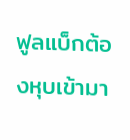ฟูลแบ็กต้องหุบเข้ามา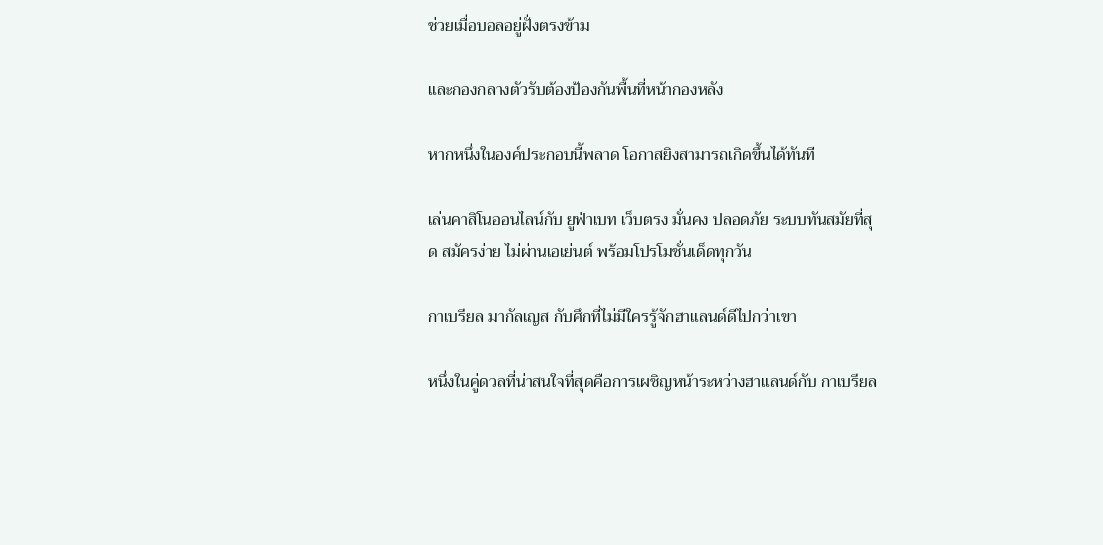ช่วยเมื่อบอลอยู่ฝั่งตรงข้าม

และกองกลางตัวรับต้องป้องกันพื้นที่หน้ากองหลัง

หากหนึ่งในองค์ประกอบนี้พลาด โอกาสยิงสามารถเกิดขึ้นได้ทันที

เล่นคาสิโนออนไลน์กับ ยูฟ่าเบท เว็บตรง มั่นคง ปลอดภัย ระบบทันสมัยที่สุด สมัครง่าย ไม่ผ่านเอเย่นต์ พร้อมโปรโมชั่นเด็ดทุกวัน

กาเบรียล มากัลเญส กับศึกที่ไม่มีใครรู้จักฮาแลนด์ดีไปกว่าเขา

หนึ่งในคู่ดวลที่น่าสนใจที่สุดคือการเผชิญหน้าระหว่างฮาแลนด์กับ กาเบรียล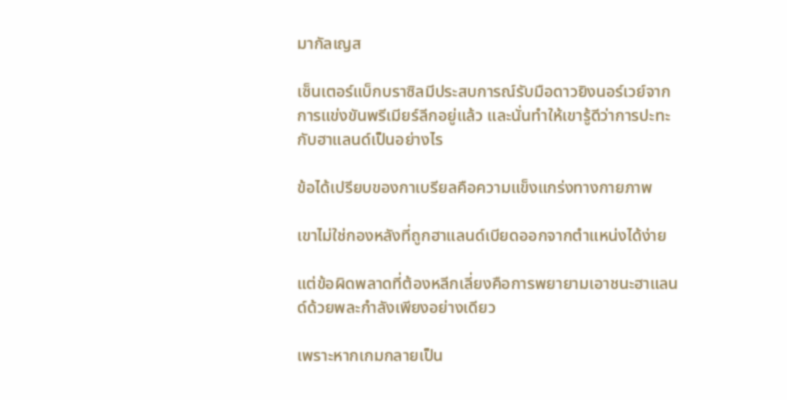มากัลเญส

เซ็นเตอร์แบ็กบราซิลมีประสบการณ์รับมือดาวยิงนอร์เวย์จากการแข่งขันพรีเมียร์ลีกอยู่แล้ว และนั่นทำให้เขารู้ดีว่าการปะทะกับฮาแลนด์เป็นอย่างไร

ข้อได้เปรียบของกาเบรียลคือความแข็งแกร่งทางกายภาพ

เขาไม่ใช่กองหลังที่ถูกฮาแลนด์เบียดออกจากตำแหน่งได้ง่าย

แต่ข้อผิดพลาดที่ต้องหลีกเลี่ยงคือการพยายามเอาชนะฮาแลนด์ด้วยพละกำลังเพียงอย่างเดียว

เพราะหากเกมกลายเป็น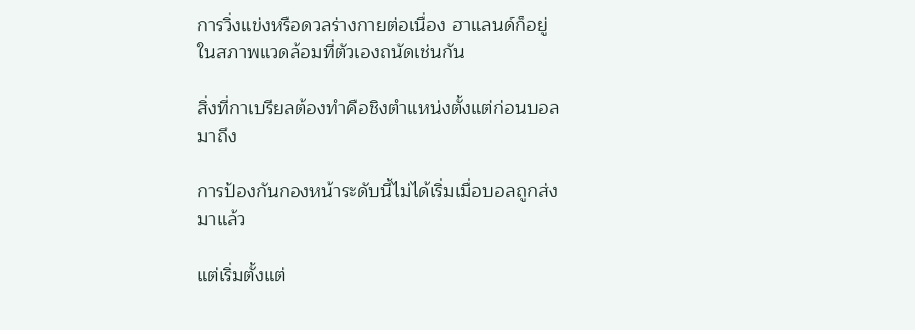การวิ่งแข่งหรือดวลร่างกายต่อเนื่อง ฮาแลนด์ก็อยู่ในสภาพแวดล้อมที่ตัวเองถนัดเช่นกัน

สิ่งที่กาเบรียลต้องทำคือชิงตำแหน่งตั้งแต่ก่อนบอลมาถึง

การป้องกันกองหน้าระดับนี้ไม่ได้เริ่มเมื่อบอลถูกส่งมาแล้ว

แต่เริ่มตั้งแต่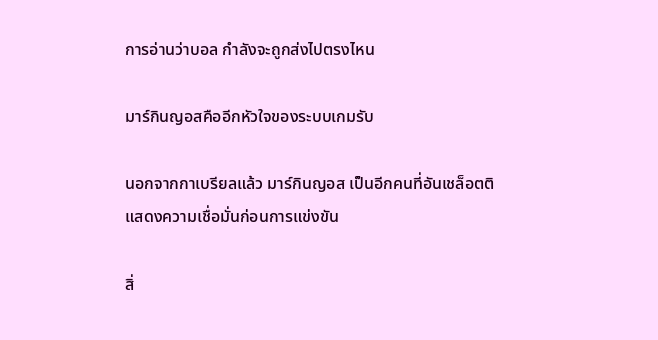การอ่านว่าบอล กำลังจะถูกส่งไปตรงไหน

มาร์กินญอสคืออีกหัวใจของระบบเกมรับ

นอกจากกาเบรียลแล้ว มาร์กินญอส เป็นอีกคนที่อันเชล็อตติแสดงความเชื่อมั่นก่อนการแข่งขัน

สิ่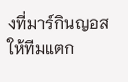งที่มาร์กินญอสให้ทีมแตก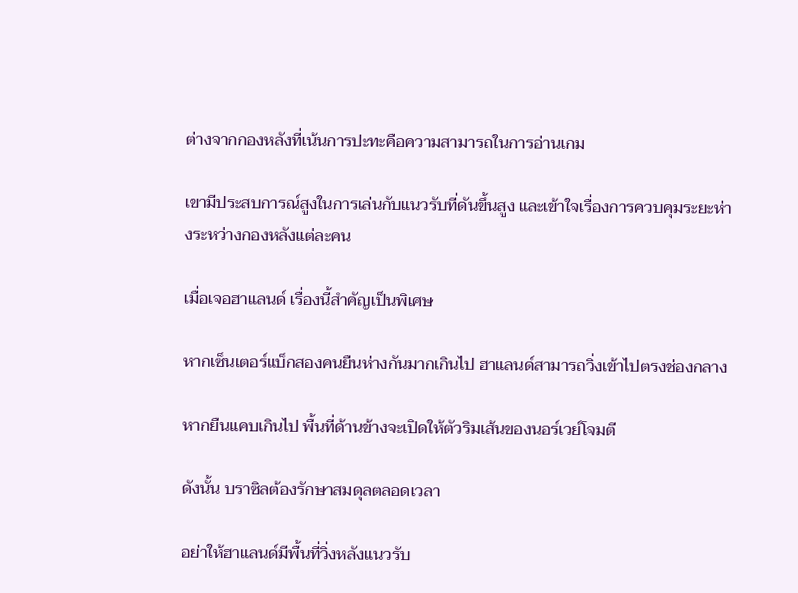ต่างจากกองหลังที่เน้นการปะทะคือความสามารถในการอ่านเกม

เขามีประสบการณ์สูงในการเล่นกับแนวรับที่ดันขึ้นสูง และเข้าใจเรื่องการควบคุมระยะห่างระหว่างกองหลังแต่ละคน

เมื่อเจอฮาแลนด์ เรื่องนี้สำคัญเป็นพิเศษ

หากเซ็นเตอร์แบ็กสองคนยืนห่างกันมากเกินไป ฮาแลนด์สามารถวิ่งเข้าไปตรงช่องกลาง

หากยืนแคบเกินไป พื้นที่ด้านข้างจะเปิดให้ตัวริมเส้นของนอร์เวย์โจมตี

ดังนั้น บราซิลต้องรักษาสมดุลตลอดเวลา

อย่าให้ฮาแลนด์มีพื้นที่วิ่งหลังแนวรับ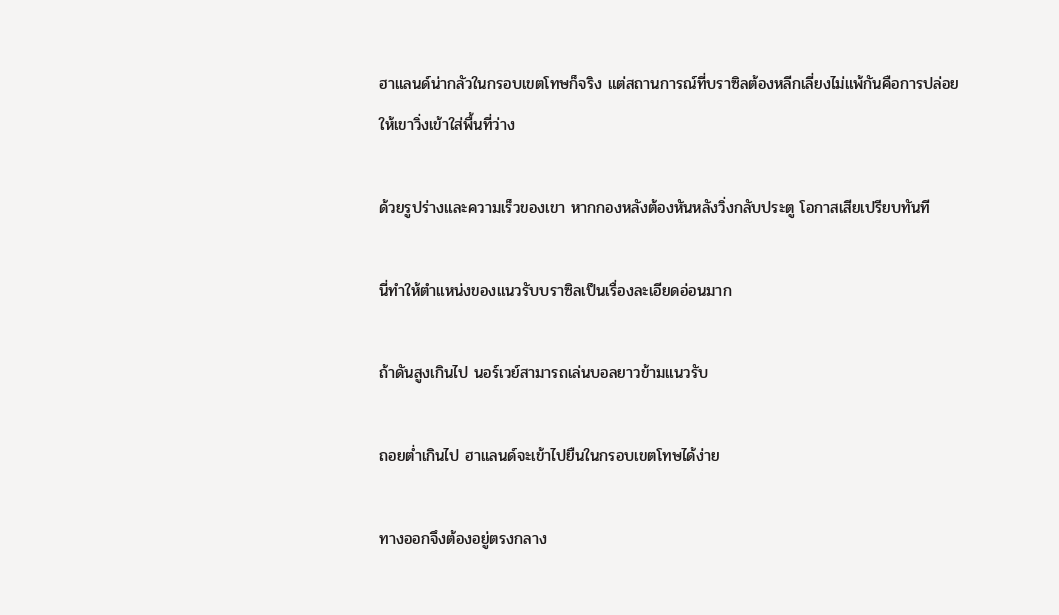ฮาแลนด์น่ากลัวในกรอบเขตโทษก็จริง แต่สถานการณ์ที่บราซิลต้องหลีกเลี่ยงไม่แพ้กันคือการปล่อยให้เขาวิ่งเข้าใส่พื้นที่ว่าง

ด้วยรูปร่างและความเร็วของเขา หากกองหลังต้องหันหลังวิ่งกลับประตู โอกาสเสียเปรียบทันที

นี่ทำให้ตำแหน่งของแนวรับบราซิลเป็นเรื่องละเอียดอ่อนมาก

ถ้าดันสูงเกินไป นอร์เวย์สามารถเล่นบอลยาวข้ามแนวรับ

ถอยต่ำเกินไป ฮาแลนด์จะเข้าไปยืนในกรอบเขตโทษได้ง่าย

ทางออกจึงต้องอยู่ตรงกลาง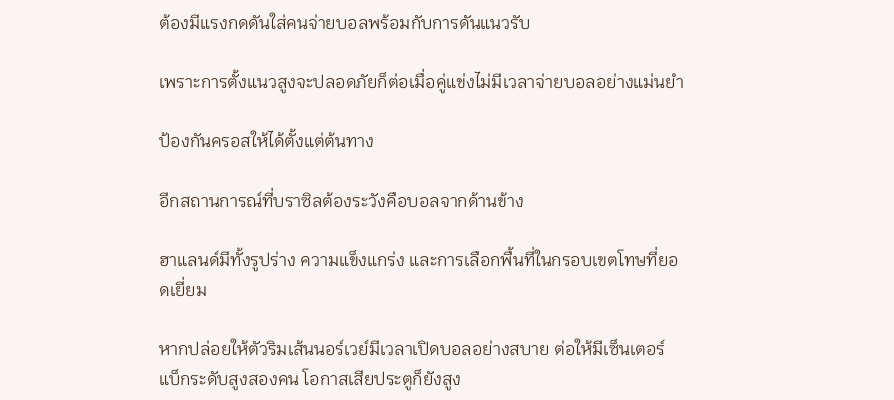ต้องมีแรงกดดันใส่คนจ่ายบอลพร้อมกับการดันแนวรับ

เพราะการตั้งแนวสูงจะปลอดภัยก็ต่อเมื่อคู่แข่งไม่มีเวลาจ่ายบอลอย่างแม่นยำ

ป้องกันครอสให้ได้ตั้งแต่ต้นทาง

อีกสถานการณ์ที่บราซิลต้องระวังคือบอลจากด้านข้าง

ฮาแลนด์มีทั้งรูปร่าง ความแข็งแกร่ง และการเลือกพื้นที่ในกรอบเขตโทษที่ยอดเยี่ยม

หากปล่อยให้ตัวริมเส้นนอร์เวย์มีเวลาเปิดบอลอย่างสบาย ต่อให้มีเซ็นเตอร์แบ็กระดับสูงสองคน โอกาสเสียประตูก็ยังสูง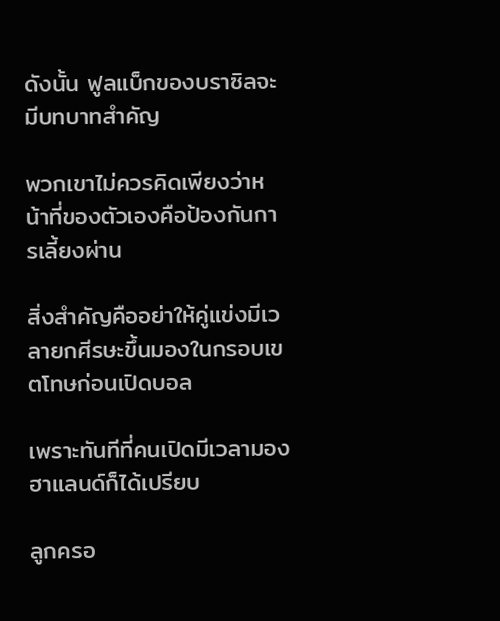ดังนั้น ฟูลแบ็กของบราซิลจะมีบทบาทสำคัญ

พวกเขาไม่ควรคิดเพียงว่าหน้าที่ของตัวเองคือป้องกันการเลี้ยงผ่าน

สิ่งสำคัญคืออย่าให้คู่แข่งมีเวลายกศีรษะขึ้นมองในกรอบเขตโทษก่อนเปิดบอล

เพราะทันทีที่คนเปิดมีเวลามอง ฮาแลนด์ก็ได้เปรียบ

ลูกครอ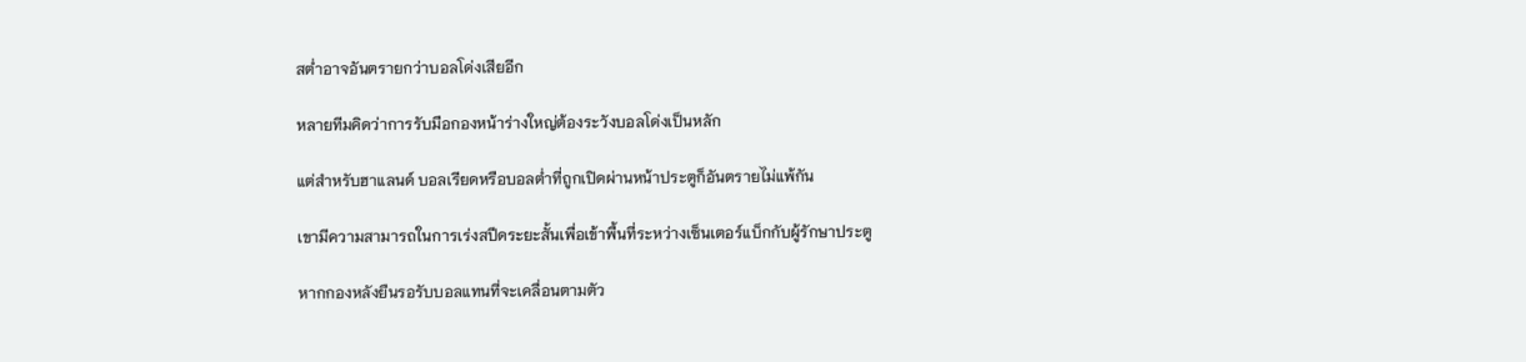สต่ำอาจอันตรายกว่าบอลโด่งเสียอีก

หลายทีมคิดว่าการรับมือกองหน้าร่างใหญ่ต้องระวังบอลโด่งเป็นหลัก

แต่สำหรับฮาแลนด์ บอลเรียดหรือบอลต่ำที่ถูกเปิดผ่านหน้าประตูก็อันตรายไม่แพ้กัน

เขามีความสามารถในการเร่งสปีดระยะสั้นเพื่อเข้าพื้นที่ระหว่างเซ็นเตอร์แบ็กกับผู้รักษาประตู

หากกองหลังยืนรอรับบอลแทนที่จะเคลื่อนตามตัว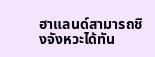ฮาแลนด์สามารถชิงจังหวะได้ทัน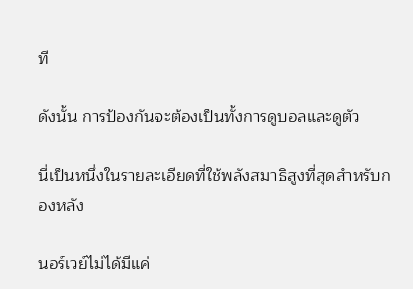ที

ดังนั้น การป้องกันจะต้องเป็นทั้งการดูบอลและดูตัว

นี่เป็นหนึ่งในรายละเอียดที่ใช้พลังสมาธิสูงที่สุดสำหรับกองหลัง

นอร์เวย์ไม่ได้มีแค่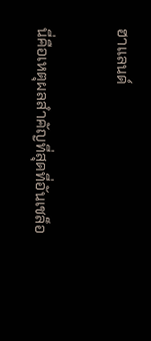ฮาแลนด์

นี่คือเหตุผลสำคัญที่สุดที่อันเชล็อ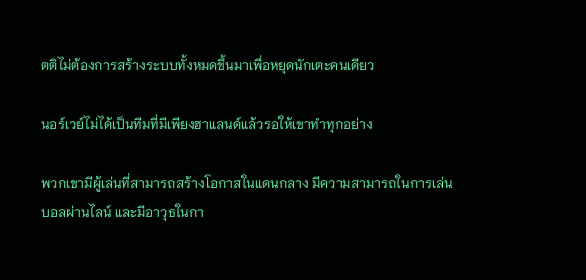ตติไม่ต้องการสร้างระบบทั้งหมดขึ้นมาเพื่อหยุดนักเตะคนเดียว

นอร์เวย์ไม่ได้เป็นทีมที่มีเพียงฮาแลนด์แล้วรอให้เขาทำทุกอย่าง

พวกเขามีผู้เล่นที่สามารถสร้างโอกาสในแดนกลาง มีความสามารถในการเล่นบอลผ่านไลน์ และมีอาวุธในกา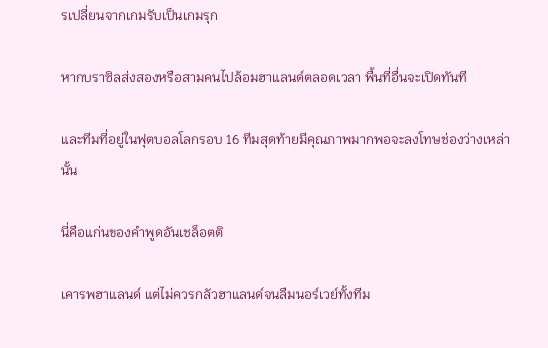รเปลี่ยนจากเกมรับเป็นเกมรุก

หากบราซิลส่งสองหรือสามคนไปล้อมฮาแลนด์ตลอดเวลา พื้นที่อื่นจะเปิดทันที

และทีมที่อยู่ในฟุตบอลโลกรอบ 16 ทีมสุดท้ายมีคุณภาพมากพอจะลงโทษช่องว่างเหล่านั้น

นี่คือแก่นของคำพูดอันเชล็อตติ

เคารพฮาแลนด์ แต่ไม่ควรกลัวฮาแลนด์จนลืมนอร์เวย์ทั้งทีม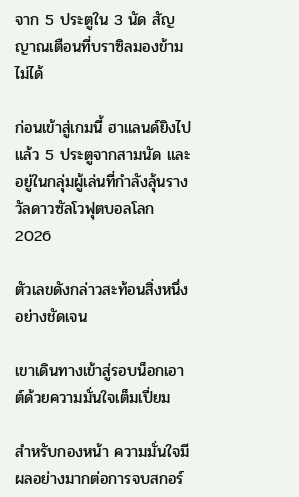จาก 5 ประตูใน 3 นัด สัญญาณเตือนที่บราซิลมองข้ามไม่ได้

ก่อนเข้าสู่เกมนี้ ฮาแลนด์ยิงไปแล้ว 5 ประตูจากสามนัด และอยู่ในกลุ่มผู้เล่นที่กำลังลุ้นรางวัลดาวซัลโวฟุตบอลโลก 2026

ตัวเลขดังกล่าวสะท้อนสิ่งหนึ่งอย่างชัดเจน

เขาเดินทางเข้าสู่รอบน็อกเอาต์ด้วยความมั่นใจเต็มเปี่ยม

สำหรับกองหน้า ความมั่นใจมีผลอย่างมากต่อการจบสกอร์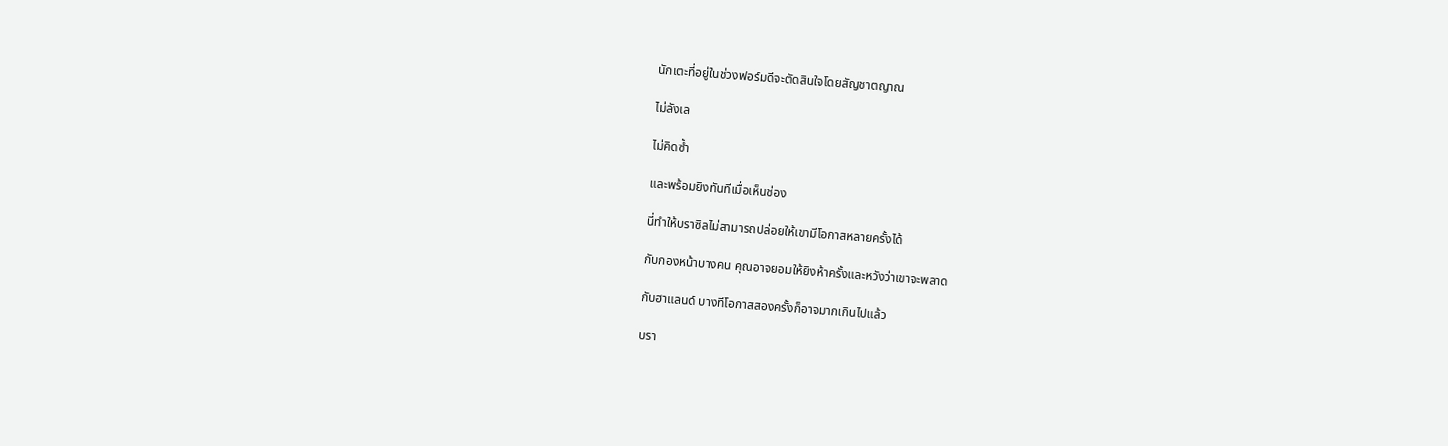นักเตะที่อยู่ในช่วงฟอร์มดีจะตัดสินใจโดยสัญชาตญาณ

ไม่ลังเล

ไม่คิดซ้ำ

และพร้อมยิงทันทีเมื่อเห็นช่อง

นี่ทำให้บราซิลไม่สามารถปล่อยให้เขามีโอกาสหลายครั้งได้

กับกองหน้าบางคน คุณอาจยอมให้ยิงห้าครั้งและหวังว่าเขาจะพลาด

กับฮาแลนด์ บางทีโอกาสสองครั้งก็อาจมากเกินไปแล้ว

บรา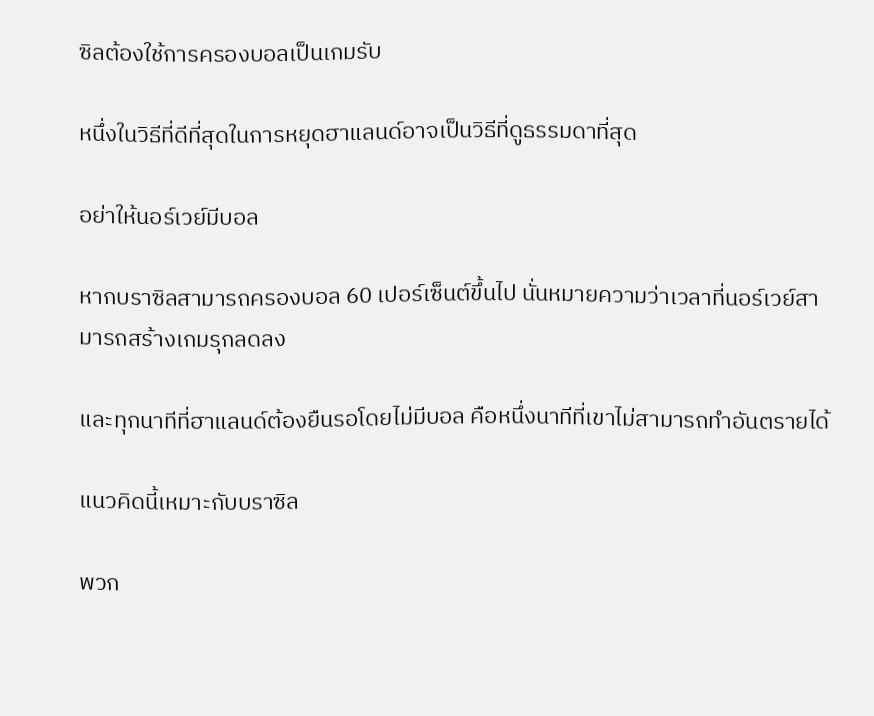ซิลต้องใช้การครองบอลเป็นเกมรับ

หนึ่งในวิธีที่ดีที่สุดในการหยุดฮาแลนด์อาจเป็นวิธีที่ดูธรรมดาที่สุด

อย่าให้นอร์เวย์มีบอล

หากบราซิลสามารถครองบอล 60 เปอร์เซ็นต์ขึ้นไป นั่นหมายความว่าเวลาที่นอร์เวย์สามารถสร้างเกมรุกลดลง

และทุกนาทีที่ฮาแลนด์ต้องยืนรอโดยไม่มีบอล คือหนึ่งนาทีที่เขาไม่สามารถทำอันตรายได้

แนวคิดนี้เหมาะกับบราซิล

พวก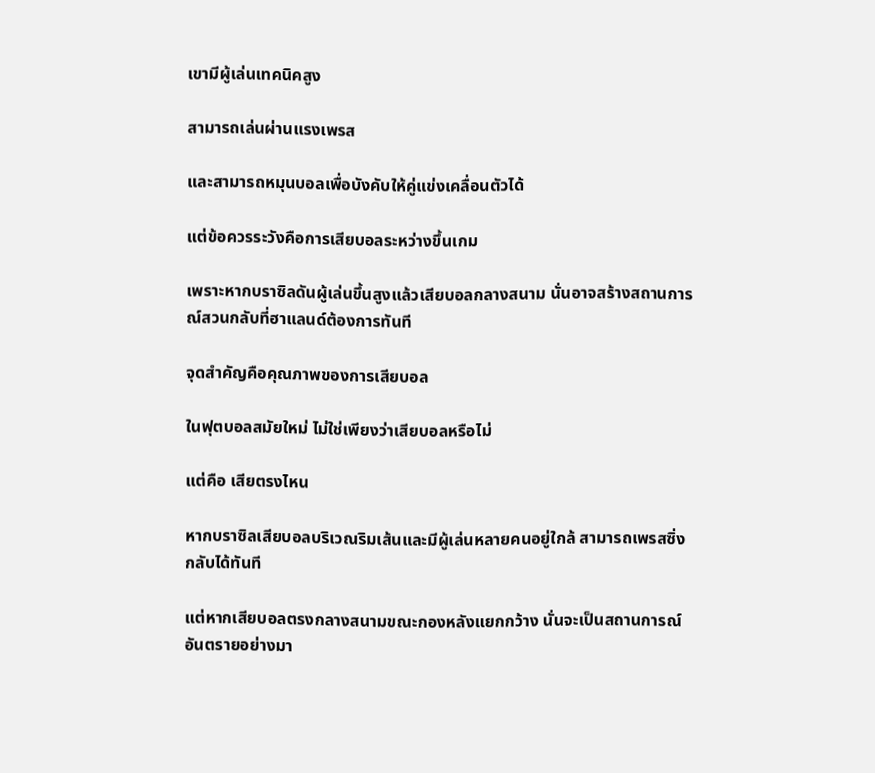เขามีผู้เล่นเทคนิคสูง

สามารถเล่นผ่านแรงเพรส

และสามารถหมุนบอลเพื่อบังคับให้คู่แข่งเคลื่อนตัวได้

แต่ข้อควรระวังคือการเสียบอลระหว่างขึ้นเกม

เพราะหากบราซิลดันผู้เล่นขึ้นสูงแล้วเสียบอลกลางสนาม นั่นอาจสร้างสถานการณ์สวนกลับที่ฮาแลนด์ต้องการทันที

จุดสำคัญคือคุณภาพของการเสียบอล

ในฟุตบอลสมัยใหม่ ไม่ใช่เพียงว่าเสียบอลหรือไม่

แต่คือ เสียตรงไหน

หากบราซิลเสียบอลบริเวณริมเส้นและมีผู้เล่นหลายคนอยู่ใกล้ สามารถเพรสซิ่งกลับได้ทันที

แต่หากเสียบอลตรงกลางสนามขณะกองหลังแยกกว้าง นั่นจะเป็นสถานการณ์อันตรายอย่างมา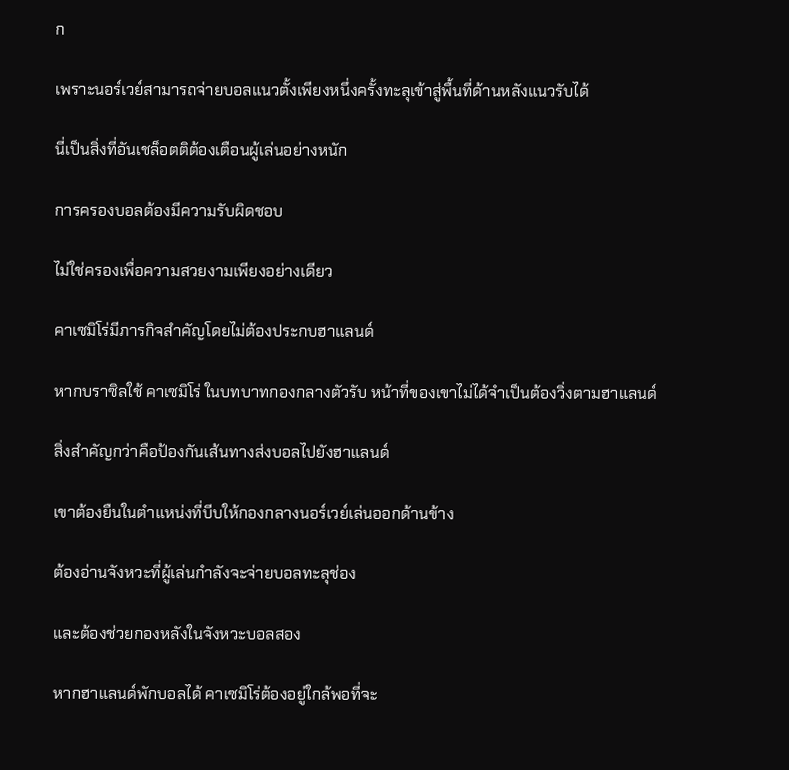ก

เพราะนอร์เวย์สามารถจ่ายบอลแนวตั้งเพียงหนึ่งครั้งทะลุเข้าสู่พื้นที่ด้านหลังแนวรับได้

นี่เป็นสิ่งที่อันเชล็อตติต้องเตือนผู้เล่นอย่างหนัก

การครองบอลต้องมีความรับผิดชอบ

ไม่ใช่ครองเพื่อความสวยงามเพียงอย่างเดียว

คาเซมิโร่มีภารกิจสำคัญโดยไม่ต้องประกบฮาแลนด์

หากบราซิลใช้ คาเซมิโร่ ในบทบาทกองกลางตัวรับ หน้าที่ของเขาไม่ได้จำเป็นต้องวิ่งตามฮาแลนด์

สิ่งสำคัญกว่าคือป้องกันเส้นทางส่งบอลไปยังฮาแลนด์

เขาต้องยืนในตำแหน่งที่บีบให้กองกลางนอร์เวย์เล่นออกด้านข้าง

ต้องอ่านจังหวะที่ผู้เล่นกำลังจะจ่ายบอลทะลุช่อง

และต้องช่วยกองหลังในจังหวะบอลสอง

หากฮาแลนด์พักบอลได้ คาเซมิโร่ต้องอยู่ใกล้พอที่จะ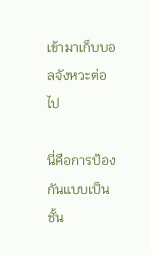เข้ามาเก็บบอลจังหวะต่อไป

นี่คือการป้องกันแบบเป็นชั้น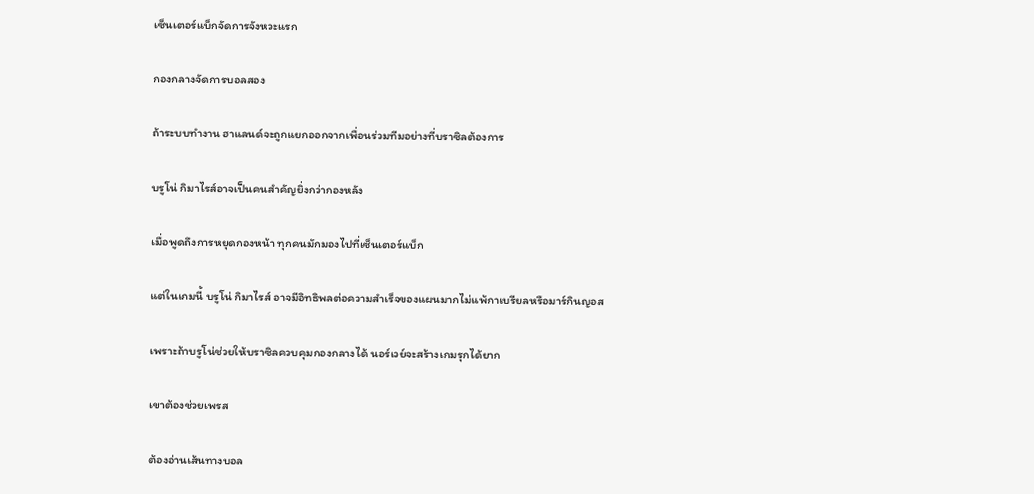เซ็นเตอร์แบ็กจัดการจังหวะแรก

กองกลางจัดการบอลสอง

ถ้าระบบทำงาน ฮาแลนด์จะถูกแยกออกจากเพื่อนร่วมทีมอย่างที่บราซิลต้องการ

บรูโน่ กิมาไรส์อาจเป็นคนสำคัญยิ่งกว่ากองหลัง

เมื่อพูดถึงการหยุดกองหน้า ทุกคนมักมองไปที่เซ็นเตอร์แบ็ก

แต่ในเกมนี้ บรูโน่ กิมาไรส์ อาจมีอิทธิพลต่อความสำเร็จของแผนมากไม่แพ้กาเบรียลหรือมาร์กินญอส

เพราะถ้าบรูโน่ช่วยให้บราซิลควบคุมกองกลางได้ นอร์เวย์จะสร้างเกมรุกได้ยาก

เขาต้องช่วยเพรส

ต้องอ่านเส้นทางบอล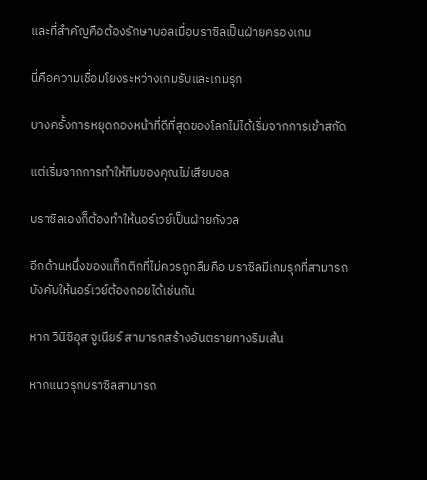และที่สำคัญคือต้องรักษาบอลเมื่อบราซิลเป็นฝ่ายครองเกม

นี่คือความเชื่อมโยงระหว่างเกมรับและเกมรุก

บางครั้งการหยุดกองหน้าที่ดีที่สุดของโลกไม่ได้เริ่มจากการเข้าสกัด

แต่เริ่มจากการทำให้ทีมของคุณไม่เสียบอล

บราซิลเองก็ต้องทำให้นอร์เวย์เป็นฝ่ายกังวล

อีกด้านหนึ่งของแท็กติกที่ไม่ควรถูกลืมคือ บราซิลมีเกมรุกที่สามารถบังคับให้นอร์เวย์ต้องถอยได้เช่นกัน

หาก วินิซิอุส จูเนียร์ สามารถสร้างอันตรายทางริมเส้น

หากแนวรุกบราซิลสามารถ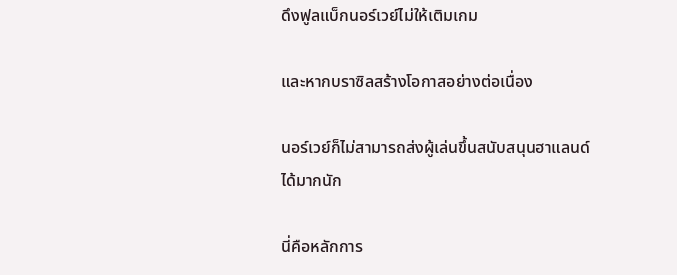ดึงฟูลแบ็กนอร์เวย์ไม่ให้เติมเกม

และหากบราซิลสร้างโอกาสอย่างต่อเนื่อง

นอร์เวย์ก็ไม่สามารถส่งผู้เล่นขึ้นสนับสนุนฮาแลนด์ได้มากนัก

นี่คือหลักการ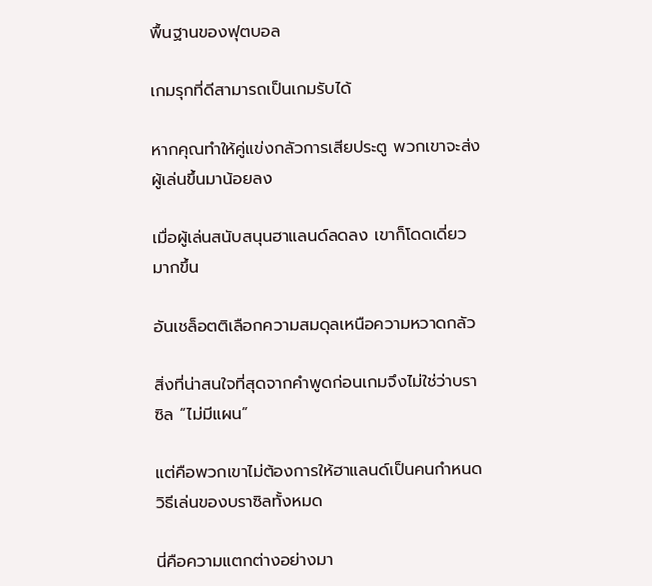พื้นฐานของฟุตบอล

เกมรุกที่ดีสามารถเป็นเกมรับได้

หากคุณทำให้คู่แข่งกลัวการเสียประตู พวกเขาจะส่งผู้เล่นขึ้นมาน้อยลง

เมื่อผู้เล่นสนับสนุนฮาแลนด์ลดลง เขาก็โดดเดี่ยวมากขึ้น

อันเชล็อตติเลือกความสมดุลเหนือความหวาดกลัว

สิ่งที่น่าสนใจที่สุดจากคำพูดก่อนเกมจึงไม่ใช่ว่าบราซิล “ไม่มีแผน”

แต่คือพวกเขาไม่ต้องการให้ฮาแลนด์เป็นคนกำหนดวิธีเล่นของบราซิลทั้งหมด

นี่คือความแตกต่างอย่างมา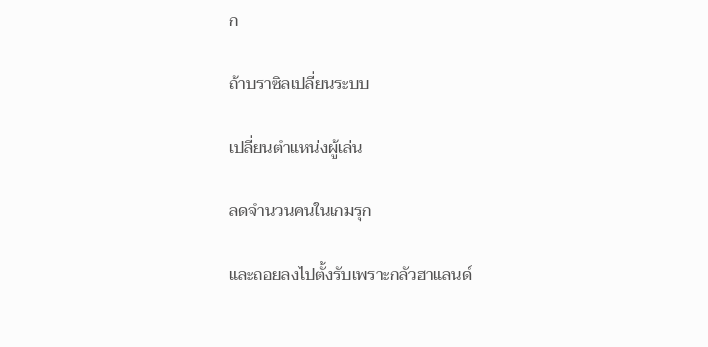ก

ถ้าบราซิลเปลี่ยนระบบ

เปลี่ยนตำแหน่งผู้เล่น

ลดจำนวนคนในเกมรุก

และถอยลงไปตั้งรับเพราะกลัวฮาแลนด์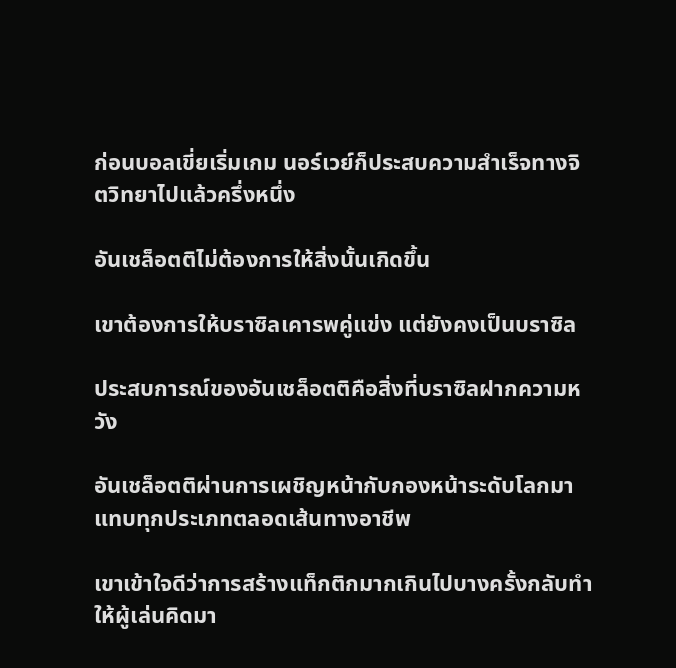ก่อนบอลเขี่ยเริ่มเกม นอร์เวย์ก็ประสบความสำเร็จทางจิตวิทยาไปแล้วครึ่งหนึ่ง

อันเชล็อตติไม่ต้องการให้สิ่งนั้นเกิดขึ้น

เขาต้องการให้บราซิลเคารพคู่แข่ง แต่ยังคงเป็นบราซิล

ประสบการณ์ของอันเชล็อตติคือสิ่งที่บราซิลฝากความหวัง

อันเชล็อตติผ่านการเผชิญหน้ากับกองหน้าระดับโลกมาแทบทุกประเภทตลอดเส้นทางอาชีพ

เขาเข้าใจดีว่าการสร้างแท็กติกมากเกินไปบางครั้งกลับทำให้ผู้เล่นคิดมา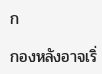ก

กองหลังอาจเริ่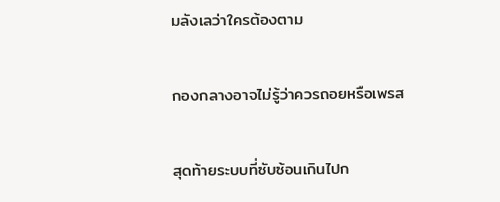มลังเลว่าใครต้องตาม

กองกลางอาจไม่รู้ว่าควรถอยหรือเพรส

สุดท้ายระบบที่ซับซ้อนเกินไปก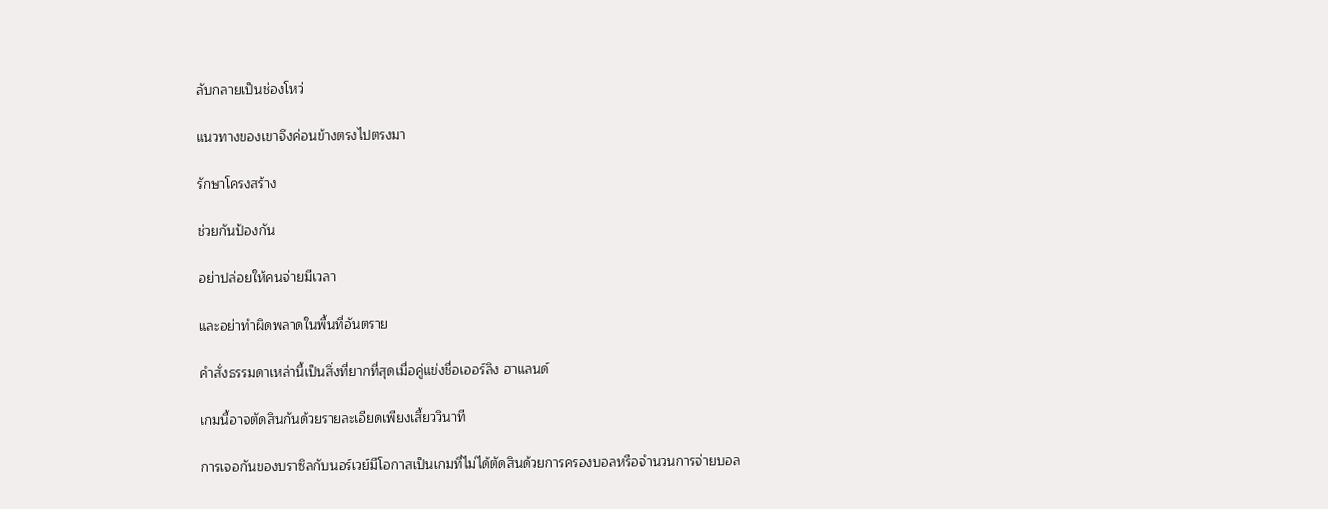ลับกลายเป็นช่องโหว่

แนวทางของเขาจึงค่อนข้างตรงไปตรงมา

รักษาโครงสร้าง

ช่วยกันป้องกัน

อย่าปล่อยให้คนจ่ายมีเวลา

และอย่าทำผิดพลาดในพื้นที่อันตราย

คำสั่งธรรมดาเหล่านี้เป็นสิ่งที่ยากที่สุดเมื่อคู่แข่งชื่อเออร์ลิง ฮาแลนด์

เกมนี้อาจตัดสินกันด้วยรายละเอียดเพียงเสี้ยววินาที

การเจอกันของบราซิลกับนอร์เวย์มีโอกาสเป็นเกมที่ไม่ได้ตัดสินด้วยการครองบอลหรือจำนวนการจ่ายบอล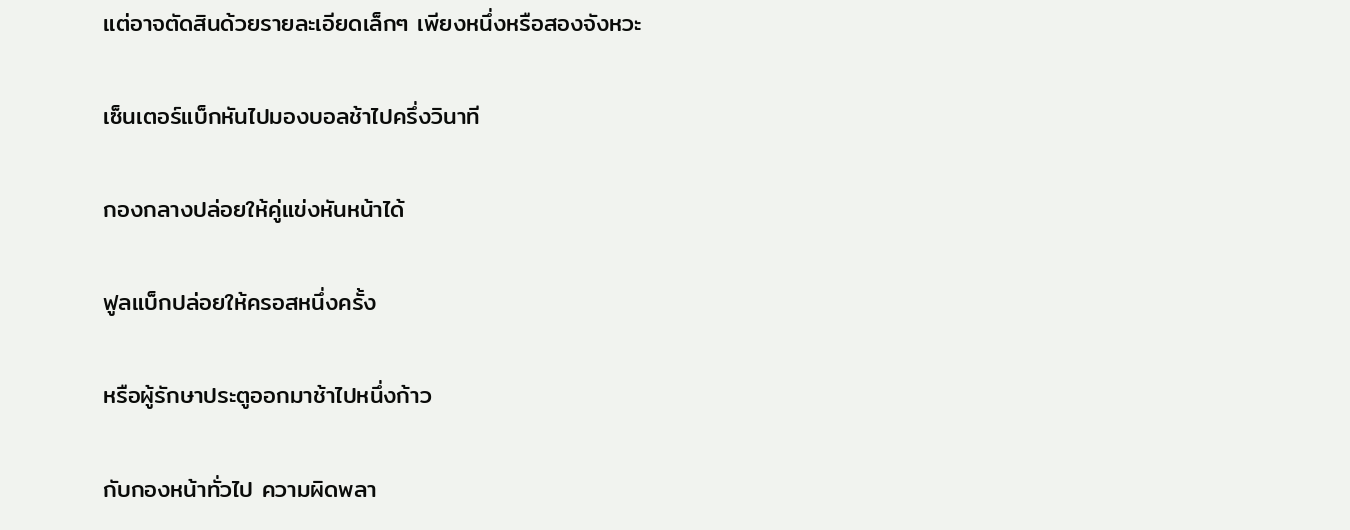แต่อาจตัดสินด้วยรายละเอียดเล็กๆ เพียงหนึ่งหรือสองจังหวะ

เซ็นเตอร์แบ็กหันไปมองบอลช้าไปครึ่งวินาที

กองกลางปล่อยให้คู่แข่งหันหน้าได้

ฟูลแบ็กปล่อยให้ครอสหนึ่งครั้ง

หรือผู้รักษาประตูออกมาช้าไปหนึ่งก้าว

กับกองหน้าทั่วไป ความผิดพลา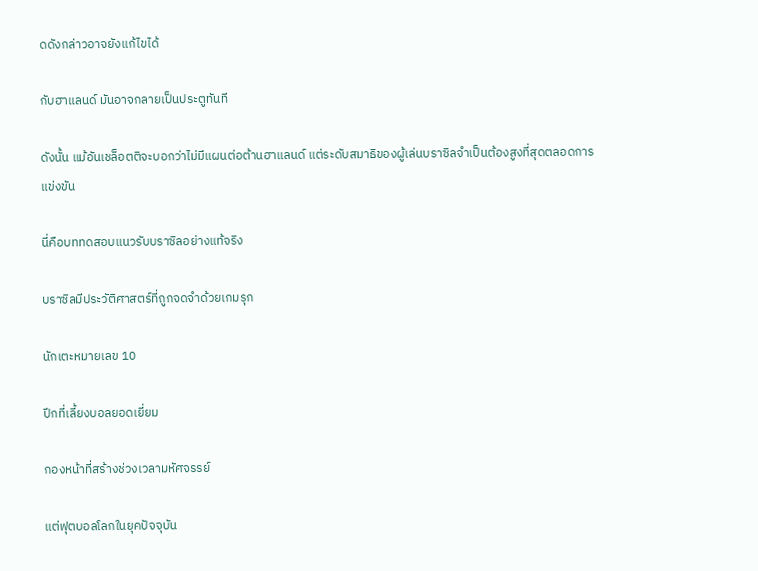ดดังกล่าวอาจยังแก้ไขได้

กับฮาแลนด์ มันอาจกลายเป็นประตูทันที

ดังนั้น แม้อันเชล็อตติจะบอกว่าไม่มีแผนต่อต้านฮาแลนด์ แต่ระดับสมาธิของผู้เล่นบราซิลจำเป็นต้องสูงที่สุดตลอดการแข่งขัน

นี่คือบททดสอบแนวรับบราซิลอย่างแท้จริง

บราซิลมีประวัติศาสตร์ที่ถูกจดจำด้วยเกมรุก

นักเตะหมายเลข 10

ปีกที่เลี้ยงบอลยอดเยี่ยม

กองหน้าที่สร้างช่วงเวลามหัศจรรย์

แต่ฟุตบอลโลกในยุคปัจจุบัน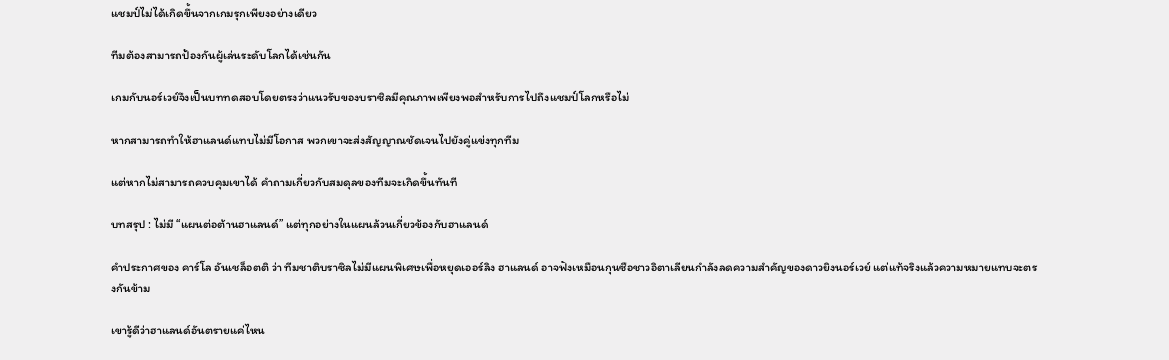แชมป์ไม่ได้เกิดขึ้นจากเกมรุกเพียงอย่างเดียว

ทีมต้องสามารถป้องกันผู้เล่นระดับโลกได้เช่นกัน

เกมกับนอร์เวย์จึงเป็นบททดสอบโดยตรงว่าแนวรับของบราซิลมีคุณภาพเพียงพอสำหรับการไปถึงแชมป์โลกหรือไม่

หากสามารถทำให้ฮาแลนด์แทบไม่มีโอกาส พวกเขาจะส่งสัญญาณชัดเจนไปยังคู่แข่งทุกทีม

แต่หากไม่สามารถควบคุมเขาได้ คำถามเกี่ยวกับสมดุลของทีมจะเกิดขึ้นทันที

บทสรุป : ไม่มี “แผนต่อต้านฮาแลนด์” แต่ทุกอย่างในแผนล้วนเกี่ยวข้องกับฮาแลนด์

คำประกาศของ คาร์โล อันเชล็อตติ ว่า ทีมชาติบราซิลไม่มีแผนพิเศษเพื่อหยุดเออร์ลิง ฮาแลนด์ อาจฟังเหมือนกุนซือชาวอิตาเลียนกำลังลดความสำคัญของดาวยิงนอร์เวย์ แต่แท้จริงแล้วความหมายแทบจะตรงกันข้าม

เขารู้ดีว่าฮาแลนด์อันตรายแค่ไหน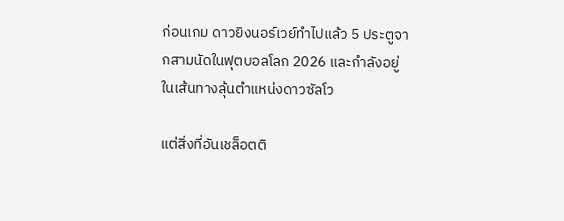ก่อนเกม ดาวยิงนอร์เวย์ทำไปแล้ว 5 ประตูจากสามนัดในฟุตบอลโลก 2026 และกำลังอยู่ในเส้นทางลุ้นตำแหน่งดาวซัลโว

แต่สิ่งที่อันเชล็อตติ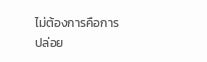ไม่ต้องการคือการปล่อย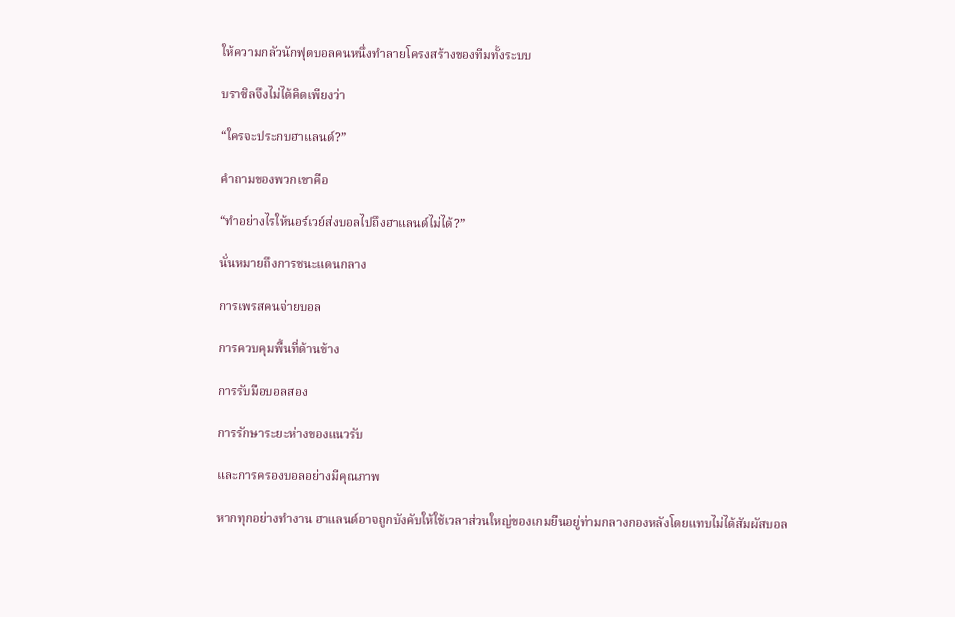ให้ความกลัวนักฟุตบอลคนหนึ่งทำลายโครงสร้างของทีมทั้งระบบ

บราซิลจึงไม่ได้คิดเพียงว่า

“ใครจะประกบฮาแลนด์?”

คำถามของพวกเขาคือ

“ทำอย่างไรให้นอร์เวย์ส่งบอลไปถึงฮาแลนด์ไม่ได้?”

นั่นหมายถึงการชนะแดนกลาง

การเพรสคนจ่ายบอล

การควบคุมพื้นที่ด้านข้าง

การรับมือบอลสอง

การรักษาระยะห่างของแนวรับ

และการครองบอลอย่างมีคุณภาพ

หากทุกอย่างทำงาน ฮาแลนด์อาจถูกบังคับให้ใช้เวลาส่วนใหญ่ของเกมยืนอยู่ท่ามกลางกองหลังโดยแทบไม่ได้สัมผัสบอล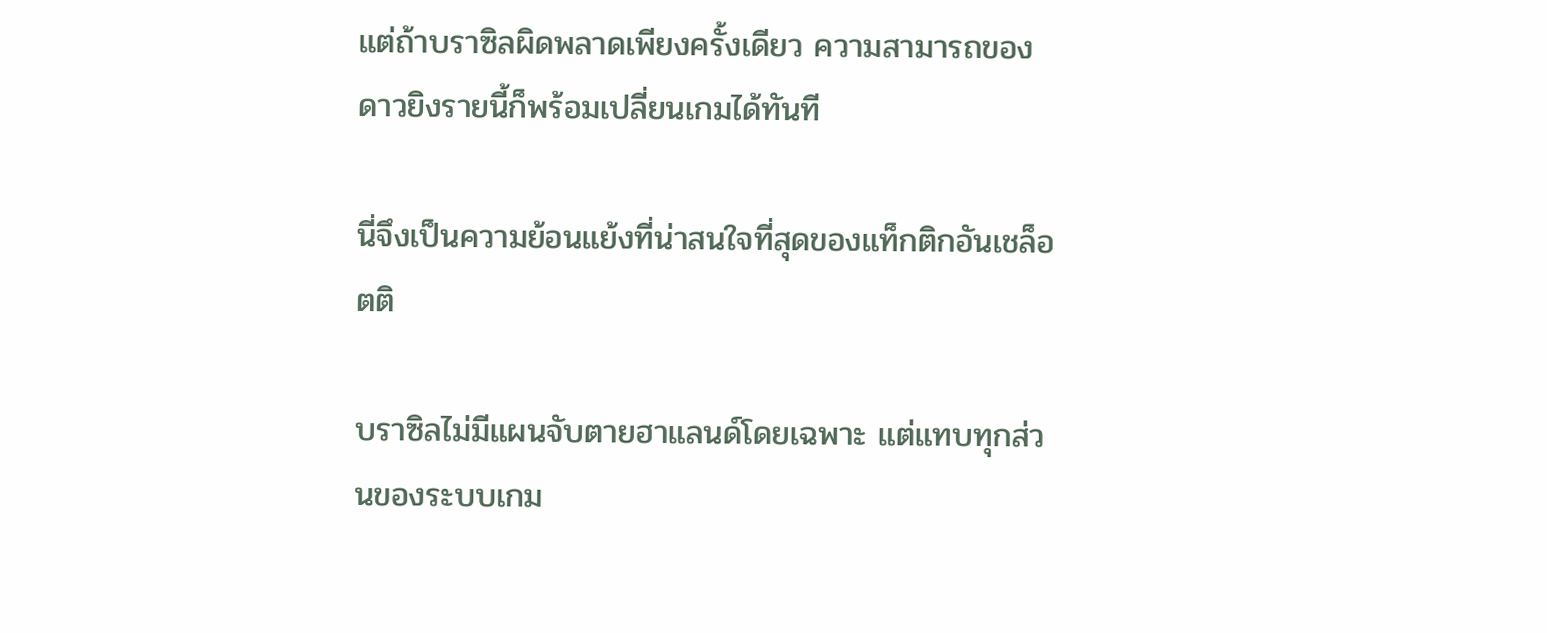แต่ถ้าบราซิลผิดพลาดเพียงครั้งเดียว ความสามารถของดาวยิงรายนี้ก็พร้อมเปลี่ยนเกมได้ทันที

นี่จึงเป็นความย้อนแย้งที่น่าสนใจที่สุดของแท็กติกอันเชล็อตติ

บราซิลไม่มีแผนจับตายฮาแลนด์โดยเฉพาะ แต่แทบทุกส่วนของระบบเกม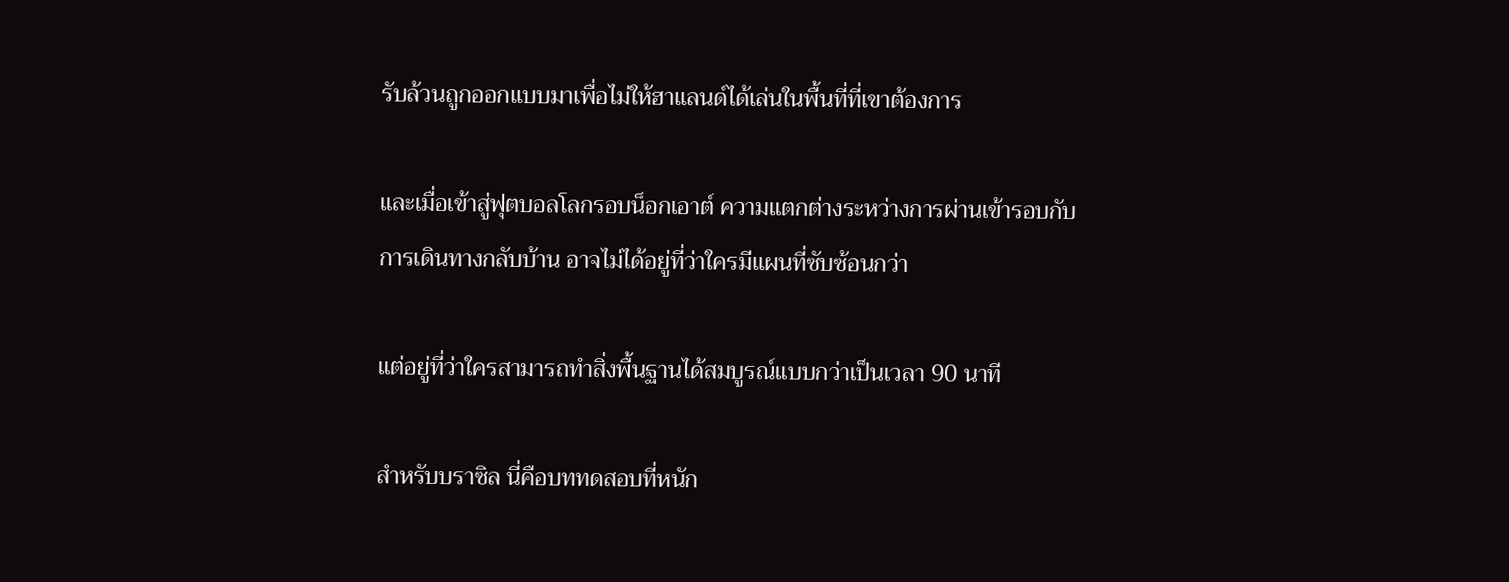รับล้วนถูกออกแบบมาเพื่อไม่ให้ฮาแลนด์ได้เล่นในพื้นที่ที่เขาต้องการ

และเมื่อเข้าสู่ฟุตบอลโลกรอบน็อกเอาต์ ความแตกต่างระหว่างการผ่านเข้ารอบกับการเดินทางกลับบ้าน อาจไม่ได้อยู่ที่ว่าใครมีแผนที่ซับซ้อนกว่า

แต่อยู่ที่ว่าใครสามารถทำสิ่งพื้นฐานได้สมบูรณ์แบบกว่าเป็นเวลา 90 นาที

สำหรับบราซิล นี่คือบททดสอบที่หนัก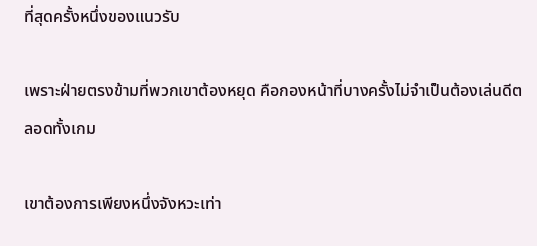ที่สุดครั้งหนึ่งของแนวรับ

เพราะฝ่ายตรงข้ามที่พวกเขาต้องหยุด คือกองหน้าที่บางครั้งไม่จำเป็นต้องเล่นดีตลอดทั้งเกม

เขาต้องการเพียงหนึ่งจังหวะเท่า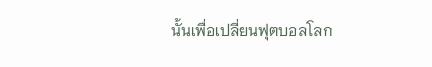นั้นเพื่อเปลี่ยนฟุตบอลโลก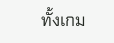ทั้งเกม